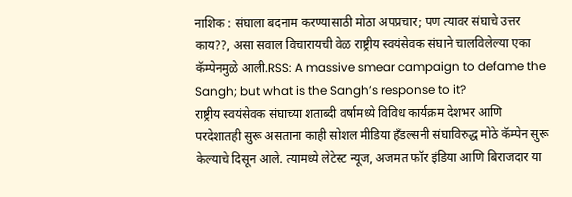नाशिक : संघाला बदनाम करण्यासाठी मोठा अपप्रचार; पण त्यावर संघाचे उत्तर काय??, असा सवाल विचारायची वेळ राष्ट्रीय स्वयंसेवक संघाने चालविलेल्या एका कॅम्पेनमुळे आली.RSS: A massive smear campaign to defame the Sangh; but what is the Sangh’s response to it?
राष्ट्रीय स्वयंसेवक संघाच्या शताब्दी वर्षामध्ये विविध कार्यक्रम देशभर आणि परदेशातही सुरू असताना काही सोशल मीडिया हँडल्सनी संघाविरुद्ध मोठे कॅम्पेन सुरू केल्याचे दिसून आले. त्यामध्ये लेटेस्ट न्यूज, अजमत फॉर इंडिया आणि बिराजदार या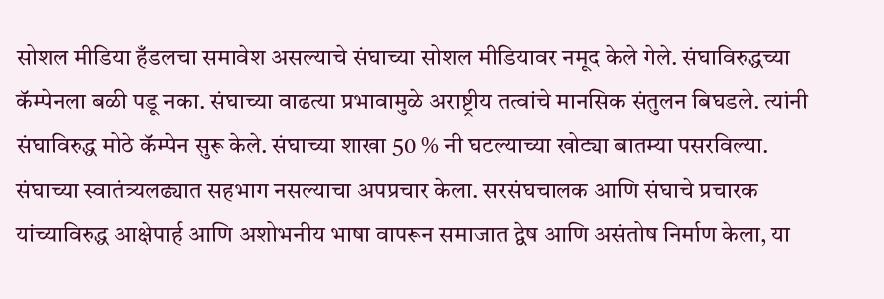सोशल मीडिया हँडलचा समावेश असल्याचे संघाच्या सोशल मीडियावर नमूद केले गेले. संघाविरुद्धच्या कॅम्पेनला बळी पडू नका. संघाच्या वाढत्या प्रभावामुळे अराष्ट्रीय तत्वांचे मानसिक संतुलन बिघडले. त्यांनी संघाविरुद्ध मोठे कॅम्पेन सुरू केले. संघाच्या शाखा 50 % नी घटल्याच्या खोट्या बातम्या पसरविल्या. संघाच्या स्वातंत्र्यलढ्यात सहभाग नसल्याचा अपप्रचार केला. सरसंघचालक आणि संघाचे प्रचारक यांच्याविरुद्ध आक्षेपार्ह आणि अशोभनीय भाषा वापरून समाजात द्वेष आणि असंतोष निर्माण केला, या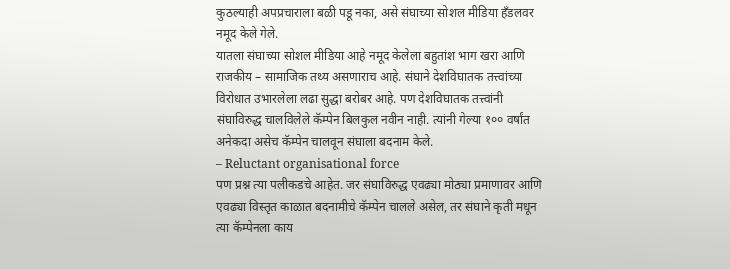कुठल्याही अपप्रचाराला बळी पडू नका, असे संघाच्या सोशल मीडिया हँडलवर नमूद केले गेले.
यातला संघाच्या सोशल मीडिया आहे नमूद केलेला बहुतांश भाग खरा आणि राजकीय – सामाजिक तथ्य असणाराच आहे. संघाने देशविघातक तत्त्वांच्या विरोधात उभारलेला लढा सुद्धा बरोबर आहे. पण देशविघातक तत्त्वांनी संघाविरुद्ध चालविलेले कॅम्पेन बिलकुल नवीन नाही. त्यांनी गेल्या १०० वर्षांत अनेकदा असेच कॅम्पेन चालवून संघाला बदनाम केले.
– Reluctant organisational force
पण प्रश्न त्या पलीकडचे आहेत. जर संघाविरुद्ध एवढ्या मोठ्या प्रमाणावर आणि एवढ्या विस्तृत काळात बदनामीचे कॅम्पेन चालले असेल, तर संघाने कृती मधून त्या कॅम्पेनला काय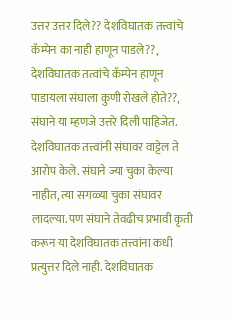उत्तर उत्तर दिले?? देशविघातक तत्त्वांचे कॅम्पेन का नाही हाणून पाडले??, देशविघातक तत्वांचे कॅम्पेन हाणून पाडायला संघाला कुणी रोखले होते??, संघाने या म्हणजे उत्तरे दिली पाहिजेत.
देशविघातक तत्त्वांनी संघावर वाट्टेल ते आरोप केले. संघाने ज्या चुका केल्या नाहीत, त्या सगळ्या चुका संघावर लादल्या. पण संघाने तेवढीच प्रभावी कृती करून या देशविघातक तत्त्वांना कधी प्रत्युत्तर दिले नाही. देशविघातक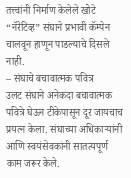तत्त्वांनी निर्माण केलेले खोटे “नॅरेटिव्ह” संघाने प्रभावी कॅम्पेन चालवून हाणून पाडल्याचे दिसले नाही.
– संघाचे बचावात्मक पवित्र
उलट संघाने अनेकदा बचावात्मक पवित्रे घेऊन टीकेपासून दूर जायचाच प्रयत्न केला. संघाच्या अधिकाऱ्यांनी आणि स्वयंसेवकांनी सातत्यपूर्ण काम जरूर केले.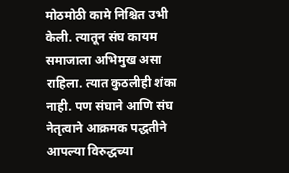मोठमोठी कामे निश्चित उभी केली. त्यातून संघ कायम समाजाला अभिमुख असा राहिला. त्यात कुठलीही शंका नाही. पण संघाने आणि संघ नेतृत्वाने आक्रमक पद्धतीने आपल्या विरुद्धच्या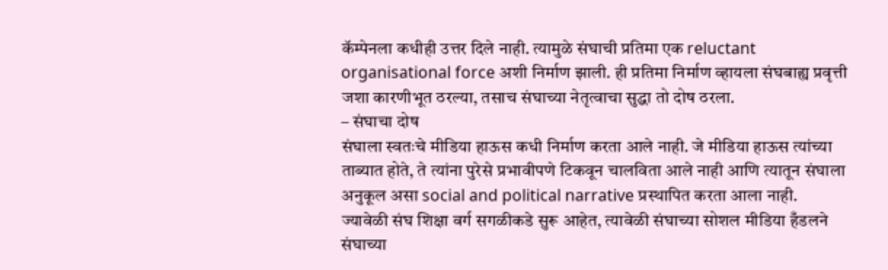कॅम्पेनला कधीही उत्तर दिले नाही. त्यामुळे संघाची प्रतिमा एक reluctant organisational force अशी निर्माण झाली. ही प्रतिमा निर्माण व्हायला संघबाह्य प्रवृत्ती जशा कारणीभूत ठरल्या, तसाच संघाच्या नेतृत्वाचा सुद्धा तो दोष ठरला.
– संघाचा दोष
संघाला स्वतःचे मीडिया हाऊस कधी निर्माण करता आले नाही. जे मीडिया हाऊस त्यांच्या ताब्यात होते, ते त्यांना पुरेसे प्रभावीपणे टिकवून चालविता आले नाही आणि त्यातून संघाला अनुकूल असा social and political narrative प्रस्थापित करता आला नाही.
ज्यावेळी संघ शिक्षा वर्ग सगळीकडे सुरू आहेत, त्यावेळी संघाच्या सोशल मीडिया हँडलने संघाच्या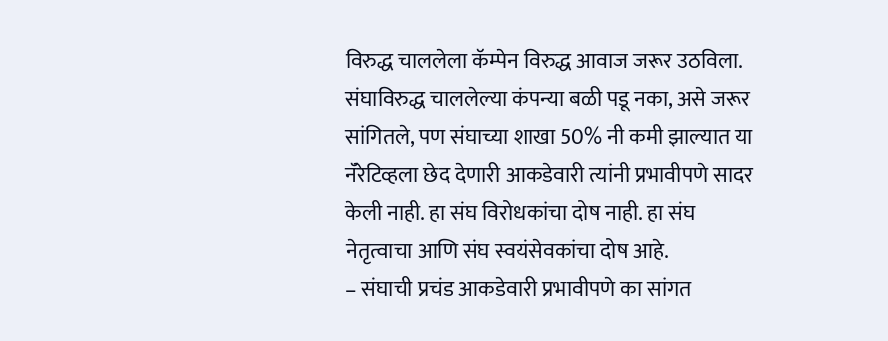विरुद्ध चाललेला कॅम्पेन विरुद्ध आवाज जरूर उठविला. संघाविरुद्ध चाललेल्या कंपन्या बळी पडू नका, असे जरूर सांगितले, पण संघाच्या शाखा 50% नी कमी झाल्यात या नॅरेटिव्हला छेद देणारी आकडेवारी त्यांनी प्रभावीपणे सादर केली नाही. हा संघ विरोधकांचा दोष नाही. हा संघ नेतृत्वाचा आणि संघ स्वयंसेवकांचा दोष आहे.
– संघाची प्रचंड आकडेवारी प्रभावीपणे का सांगत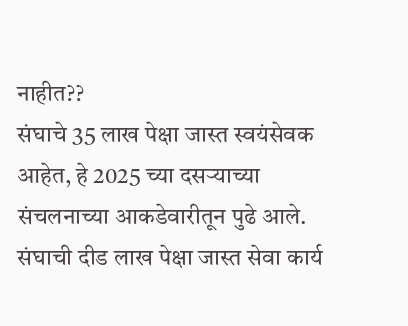नाहीत??
संघाचे 35 लाख पेक्षा जास्त स्वयंसेवक आहेत, हे 2025 च्या दसऱ्याच्या संचलनाच्या आकडेवारीतून पुढे आले. संघाची दीड लाख पेक्षा जास्त सेवा कार्य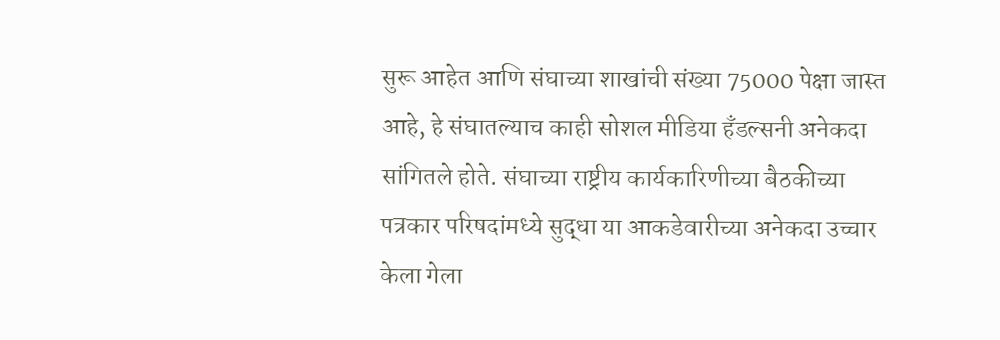सुरू आहेत आणि संघाच्या शाखांची संख्या 75000 पेक्षा जास्त आहे, हे संघातल्याच काही सोशल मीडिया हँडल्सनी अनेकदा सांगितले होते. संघाच्या राष्ट्रीय कार्यकारिणीच्या बैठकीच्या पत्रकार परिषदांमध्ये सुद्धा या आकडेवारीच्या अनेकदा उच्चार केला गेला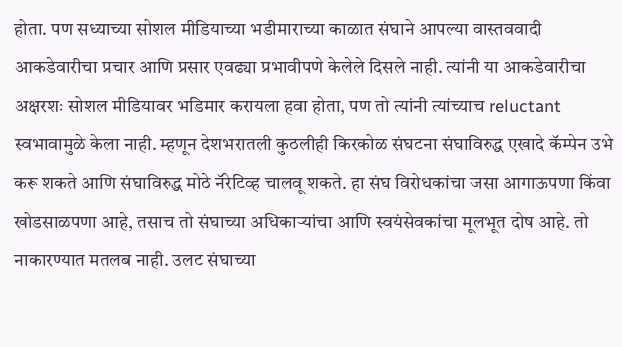होता. पण सध्याच्या सोशल मीडियाच्या भडीमाराच्या काळात संघाने आपल्या वास्तववादी आकडेवारीचा प्रचार आणि प्रसार एवढ्या प्रभावीपणे केलेले दिसले नाही. त्यांनी या आकडेवारीचा अक्षरशः सोशल मीडियावर भडिमार करायला हवा होता, पण तो त्यांनी त्यांच्याच reluctant स्वभावामुळे केला नाही. म्हणून देशभरातली कुठलीही किरकोळ संघटना संघाविरुद्ध एखादे कॅम्पेन उभे करू शकते आणि संघाविरुद्ध मोठे नॅरेटिव्ह चालवू शकते. हा संघ विरोधकांचा जसा आगाऊपणा किंवा खोडसाळपणा आहे, तसाच तो संघाच्या अधिकाऱ्यांचा आणि स्वयंसेवकांचा मूलभूत दोष आहे. तो नाकारण्यात मतलब नाही. उलट संघाच्या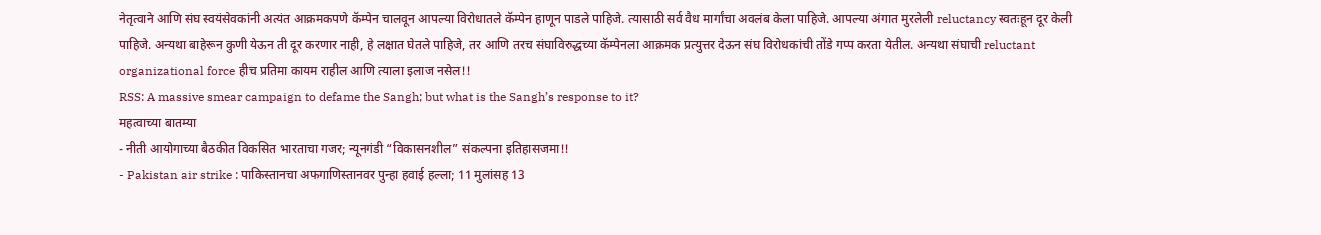नेतृत्वाने आणि संघ स्वयंसेवकांनी अत्यंत आक्रमकपणे कॅम्पेन चालवून आपल्या विरोधातले कॅम्पेन हाणून पाडले पाहिजे. त्यासाठी सर्व वैध मार्गांचा अवलंब केला पाहिजे. आपल्या अंगात मुरलेली reluctancy स्वतःहून दूर केली पाहिजे. अन्यथा बाहेरून कुणी येऊन ती दूर करणार नाही, हे लक्षात घेतले पाहिजे, तर आणि तरच संघाविरुद्धच्या कॅम्पेनला आक्रमक प्रत्युत्तर देऊन संघ विरोधकांची तोंडे गप्प करता येतील. अन्यथा संघाची reluctant organizational force हीच प्रतिमा कायम राहील आणि त्याला इलाज नसेल!!
RSS: A massive smear campaign to defame the Sangh; but what is the Sangh’s response to it?
महत्वाच्या बातम्या
- नीती आयोगाच्या बैठकीत विकसित भारताचा गजर; न्यूनगंडी “विकासनशील” संकल्पना इतिहासजमा!!
- Pakistan air strike : पाकिस्तानचा अफगाणिस्तानवर पुन्हा हवाई हल्ला; 11 मुलांसह 13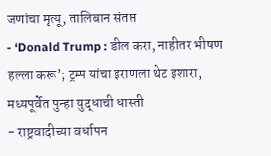जणांचा मृत्यू, तालिबान संतप्त
- ‘Donald Trump : डील करा, नाहीतर भीषण हल्ला करू’; ट्रम्प यांचा इराणला थेट इशारा, मध्यपूर्वेत पुन्हा युद्धाची धास्ती
- राष्ट्रवादीच्या वर्धापन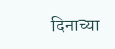दिनाच्या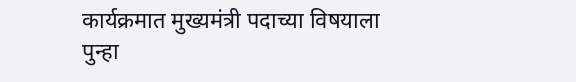कार्यक्रमात मुख्यमंत्री पदाच्या विषयाला पुन्हा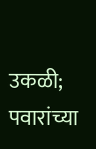उकळी; पवारांच्या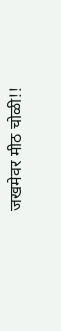जखमेवर मीठ चोळी!!